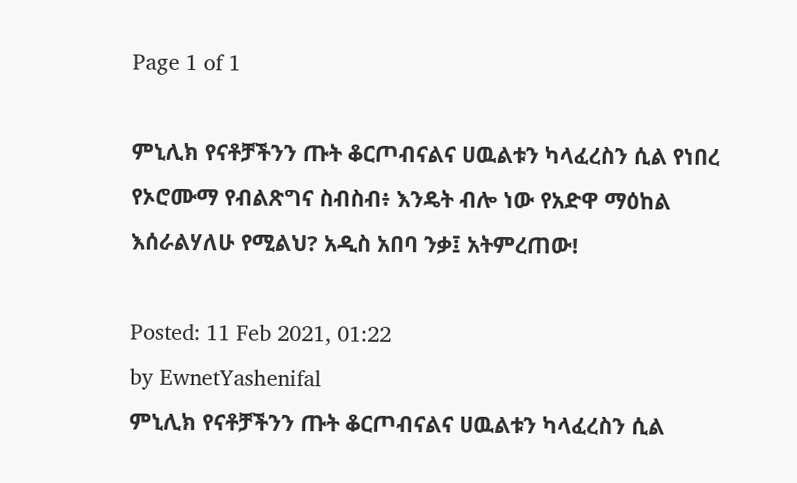Page 1 of 1

ምኒሊክ የናቶቻችንን ጡት ቆርጦብናልና ሀዉልቱን ካላፈረስን ሲል የነበረ የኦሮሙማ የብልጽግና ስብስብ፥ እንዴት ብሎ ነው የአድዋ ማዕከል እሰራልሃለሁ የሚልህ? አዲስ አበባ ንቃ፤ አትምረጠው!

Posted: 11 Feb 2021, 01:22
by EwnetYashenifal
ምኒሊክ የናቶቻችንን ጡት ቆርጦብናልና ሀዉልቱን ካላፈረስን ሲል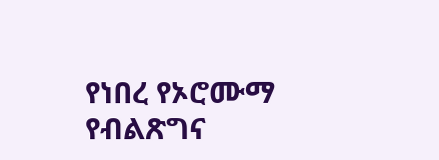የነበረ የኦሮሙማ የብልጽግና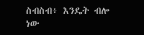ስብስብ፥ እንዴት ብሎ ነው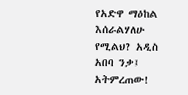የአድዋ ማዕከል እሰራልሃለሁ የሚልህ? አዲስ አበባ ንቃ፤ አትምረጠው!